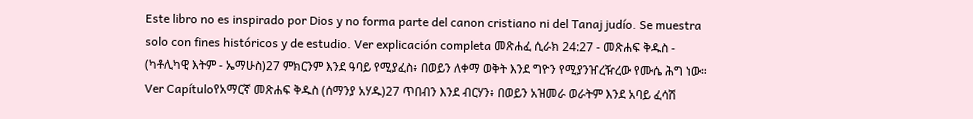Este libro no es inspirado por Dios y no forma parte del canon cristiano ni del Tanaj judío. Se muestra solo con fines históricos y de estudio. Ver explicación completa መጽሐፈ ሲራክ 24:27 - መጽሐፍ ቅዱስ - (ካቶሊካዊ እትም - ኤማሁስ)27 ምክርንም እንደ ዓባይ የሚያፈስ፥ በወይን ለቀማ ወቅት እንደ ግዮን የሚያንዠረዥረው የሙሴ ሕግ ነው። Ver Capítuloየአማርኛ መጽሐፍ ቅዱስ (ሰማንያ አሃዱ)27 ጥበብን እንደ ብርሃን፥ በወይን አዝመራ ወራትም እንደ አባይ ፈሳሽ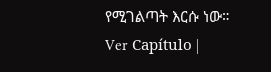የሚገልጣት እርሱ ነው። Ver Capítulo |